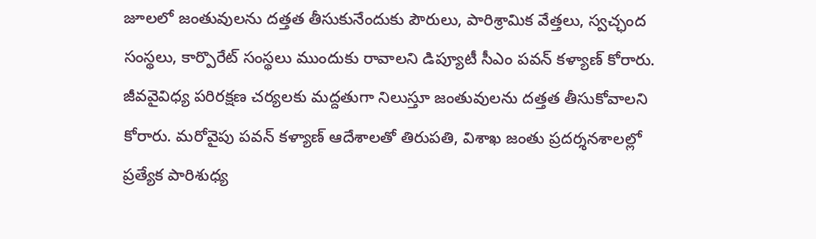జూలలో జంతువులను దత్తత తీసుకునేందుకు పౌరులు, పారిశ్రామిక వేత్తలు, స్వచ్ఛంద సంస్థలు, కార్పొరేట్ సంస్థలు ముందుకు రావాలని డిప్యూటీ సీఎం పవన్ కళ్యాణ్ కోరారు. జీవవైవిధ్య పరిరక్షణ చర్యలకు మద్దతుగా నిలుస్తూ జంతువులను దత్తత తీసుకోవాలని కోరారు. మరోవైపు పవన్ కళ్యాణ్ ఆదేశాలతో తిరుపతి, విశాఖ జంతు ప్రదర్శనశాలల్లో ప్రత్యేక పారిశుధ్య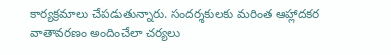కార్యక్రమాలు చేపడుతున్నారు. సందర్శకులకు మరింత ఆహ్లాదకర వాతావరణం అందించేలా చర్యలు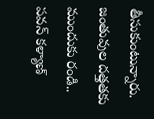తీసుకుంటున్నారు.
జంతువుల దత్తతకు ముందుకు రండి.. పవన్ కళ్యాణ్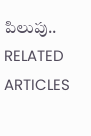పిలుపు..
RELATED ARTICLES